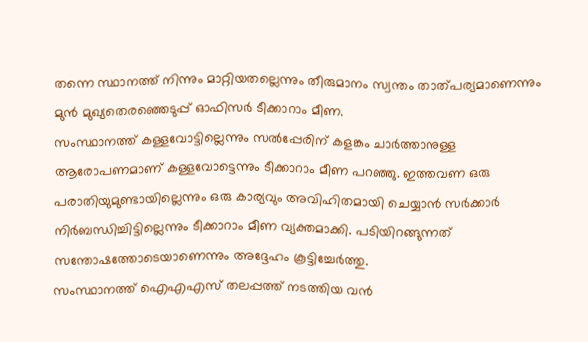തന്നെ സ്ഥാനത്ത് നിന്നും മാറ്റിയതല്ലെന്നും തീരുമാനം സ്വന്തം താത്പര്യമാണെന്നും മുൻ മുഖ്യതെരഞ്ഞെടുപ്പ് ഓഫിസർ ടീക്കാറാം മീണ.
സംസ്ഥാനത്ത് കള്ളവോട്ടില്ലെന്നും സൽപ്പേരിന് കളങ്കം ചാർത്താനുള്ള ആരോപണമാണ് കള്ളവോട്ടെന്നും ടീക്കാറാം മീണ പറഞ്ഞു. ഇത്തവണ ഒരു പരാതിയുമുണ്ടായില്ലെന്നും ഒരു കാര്യവും അവിഹിതമായി ചെയ്യാൻ സർക്കാർ നിർബന്ധിച്ചിട്ടില്ലെന്നും ടീക്കാറാം മീണ വ്യക്തമാക്കി. പടിയിറങ്ങുന്നത് സന്തോഷത്തോടെയാണെന്നും അദ്ദേഹം കൂട്ടിച്ചേർത്തു.
സംസ്ഥാനത്ത് ഐഎഎസ് തലപ്പത്ത് നടത്തിയ വൻ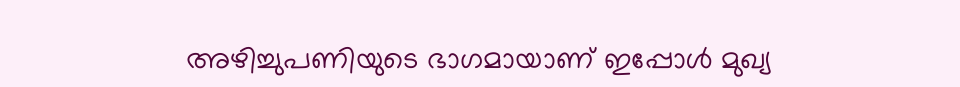അഴിച്ചുപണിയുടെ ഭാഗമായാണ് ഇപ്പോൾ മുഖ്യ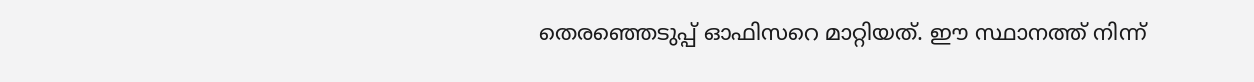തെരഞ്ഞെടുപ്പ് ഓഫിസറെ മാറ്റിയത്. ഈ സ്ഥാനത്ത് നിന്ന്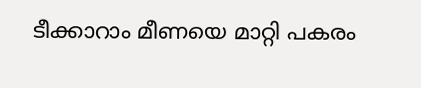ടീക്കാറാം മീണയെ മാറ്റി പകരം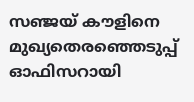സഞ്ജയ് കൗളിനെ മുഖ്യതെരഞ്ഞെടുപ്പ് ഓഫിസറായി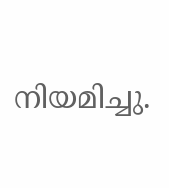നിയമിച്ചു.